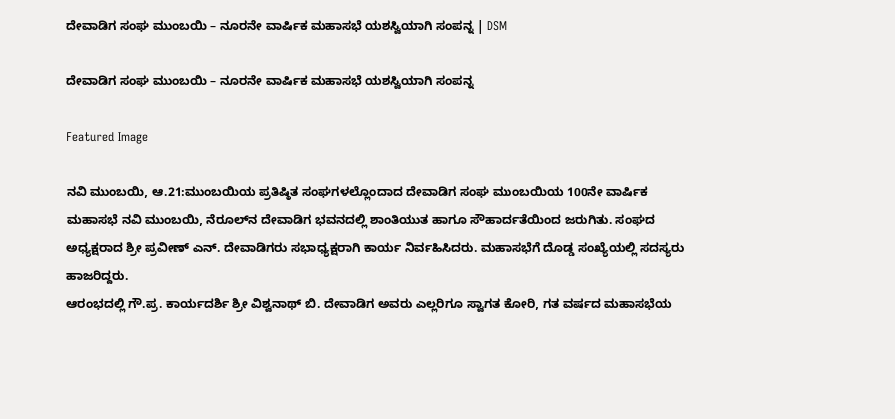ದೇವಾಡಿಗ ಸಂಘ ಮುಂಬಯಿ – ನೂರನೇ ವಾರ್ಷಿಕ ಮಹಾಸಭೆ ಯಶಸ್ವಿಯಾಗಿ ಸಂಪನ್ನ | DSM

ದೇವಾಡಿಗ ಸಂಘ ಮುಂಬಯಿ – ನೂರನೇ ವಾರ್ಷಿಕ ಮಹಾಸಭೆ ಯಶಸ್ವಿಯಾಗಿ ಸಂಪನ್ನ

Featured Image

ನವಿ ಮುಂಬಯಿ, ಆ.21:ಮುಂಬಯಿಯ ಪ್ರತಿಷ್ಠಿತ ಸಂಘಗಳಲ್ಲೊಂದಾದ ದೇವಾಡಿಗ ಸಂಘ ಮುಂಬಯಿಯ 100ನೇ ವಾರ್ಷಿಕ ಮಹಾಸಭೆ ನವಿ ಮುಂಬಯಿ, ನೆರೂಲ್‌ನ ದೇವಾಡಿಗ ಭವನದಲ್ಲಿ ಶಾಂತಿಯುತ ಹಾಗೂ ಸೌಹಾರ್ದತೆಯಿಂದ ಜರುಗಿತು. ಸಂಘದ ಅಧ್ಯಕ್ಷರಾದ ಶ್ರೀ ಪ್ರವೀಣ್ ಎನ್. ದೇವಾಡಿಗರು ಸಭಾಧ್ಯಕ್ಷರಾಗಿ ಕಾರ್ಯ ನಿರ್ವಹಿಸಿದರು. ಮಹಾಸಭೆಗೆ ದೊಡ್ಡ ಸಂಖ್ಯೆಯಲ್ಲಿ ಸದಸ್ಯರು ಹಾಜರಿದ್ದರು.
ಆರಂಭದಲ್ಲಿ ಗೌ.ಪ್ರ. ಕಾರ್ಯದರ್ಶಿ ಶ್ರೀ ವಿಶ್ವನಾಥ್ ಬಿ. ದೇವಾಡಿಗ ಅವರು ಎಲ್ಲರಿಗೂ ಸ್ವಾಗತ ಕೋರಿ, ಗತ ವರ್ಷದ ಮಹಾಸಭೆಯ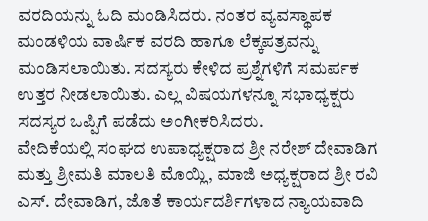ವರದಿಯನ್ನು ಓದಿ ಮಂಡಿಸಿದರು. ನಂತರ ವ್ಯವಸ್ಥಾಪಕ ಮಂಡಳಿಯ ವಾರ್ಷಿಕ ವರದಿ ಹಾಗೂ ಲೆಕ್ಕಪತ್ರವನ್ನು ಮಂಡಿಸಲಾಯಿತು. ಸದಸ್ಯರು ಕೇಳಿದ ಪ್ರಶ್ನೆಗಳಿಗೆ ಸಮರ್ಪಕ ಉತ್ತರ ನೀಡಲಾಯಿತು. ಎಲ್ಲ ವಿಷಯಗಳನ್ನೂ ಸಭಾಧ್ಯಕ್ಷರು ಸದಸ್ಯರ ಒಪ್ಪಿಗೆ ಪಡೆದು ಅಂಗೀಕರಿಸಿದರು.
ವೇದಿಕೆಯಲ್ಲಿ ಸಂಘದ ಉಪಾಧ್ಯಕ್ಷರಾದ ಶ್ರೀ ನರೇಶ್ ದೇವಾಡಿಗ ಮತ್ತು ಶ್ರೀಮತಿ ಮಾಲತಿ ಮೊಯ್ಲಿ, ಮಾಜಿ ಅಧ್ಯಕ್ಷರಾದ ಶ್ರೀ ರವಿ ಎಸ್. ದೇವಾಡಿಗ, ಜೊತೆ ಕಾರ್ಯದರ್ಶಿಗಳಾದ ನ್ಯಾಯವಾದಿ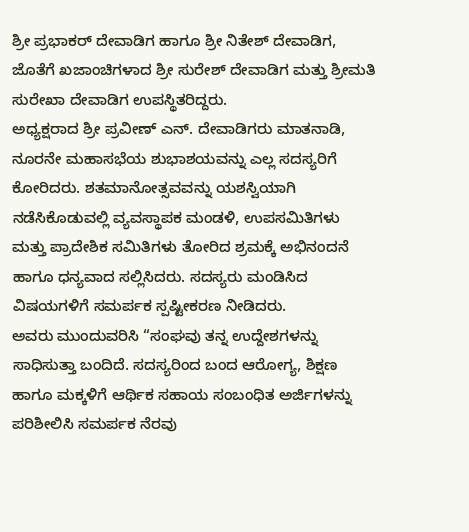ಶ್ರೀ ಪ್ರಭಾಕರ್ ದೇವಾಡಿಗ ಹಾಗೂ ಶ್ರೀ ನಿತೇಶ್ ದೇವಾಡಿಗ, ಜೊತೆಗೆ ಖಜಾಂಚಿಗಳಾದ ಶ್ರೀ ಸುರೇಶ್ ದೇವಾಡಿಗ ಮತ್ತು ಶ್ರೀಮತಿ ಸುರೇಖಾ ದೇವಾಡಿಗ ಉಪಸ್ಥಿತರಿದ್ದರು.
ಅಧ್ಯಕ್ಷರಾದ ಶ್ರೀ ಪ್ರವೀಣ್ ಎನ್. ದೇವಾಡಿಗರು ಮಾತನಾಡಿ, ನೂರನೇ ಮಹಾಸಭೆಯ ಶುಭಾಶಯವನ್ನು ಎಲ್ಲ ಸದಸ್ಯರಿಗೆ ಕೋರಿದರು. ಶತಮಾನೋತ್ಸವವನ್ನು ಯಶಸ್ವಿಯಾಗಿ ನಡೆಸಿಕೊಡುವಲ್ಲಿ ವ್ಯವಸ್ಥಾಪಕ ಮಂಡಳಿ, ಉಪಸಮಿತಿಗಳು ಮತ್ತು ಪ್ರಾದೇಶಿಕ ಸಮಿತಿಗಳು ತೋರಿದ ಶ್ರಮಕ್ಕೆ ಅಭಿನಂದನೆ ಹಾಗೂ ಧನ್ಯವಾದ ಸಲ್ಲಿಸಿದರು. ಸದಸ್ಯರು ಮಂಡಿಸಿದ ವಿಷಯಗಳಿಗೆ ಸಮರ್ಪಕ ಸ್ಪಷ್ಟೀಕರಣ ನೀಡಿದರು.
ಅವರು ಮುಂದುವರಿಸಿ “ಸಂಘವು ತನ್ನ ಉದ್ದೇಶಗಳನ್ನು ಸಾಧಿಸುತ್ತಾ ಬಂದಿದೆ. ಸದಸ್ಯರಿಂದ ಬಂದ ಆರೋಗ್ಯ, ಶಿಕ್ಷಣ ಹಾಗೂ ಮಕ್ಕಳಿಗೆ ಆರ್ಥಿಕ ಸಹಾಯ ಸಂಬಂಧಿತ ಅರ್ಜಿಗಳನ್ನು ಪರಿಶೀಲಿಸಿ ಸಮರ್ಪಕ ನೆರವು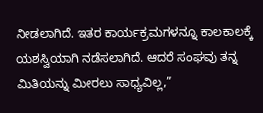ನೀಡಲಾಗಿದೆ. ಇತರ ಕಾರ್ಯಕ್ರಮಗಳನ್ನೂ ಕಾಲಕಾಲಕ್ಕೆ ಯಶಸ್ವಿಯಾಗಿ ನಡೆಸಲಾಗಿದೆ. ಆದರೆ ಸಂಘವು ತನ್ನ ಮಿತಿಯನ್ನು ಮೀರಲು ಸಾಧ್ಯವಿಲ್ಲ,”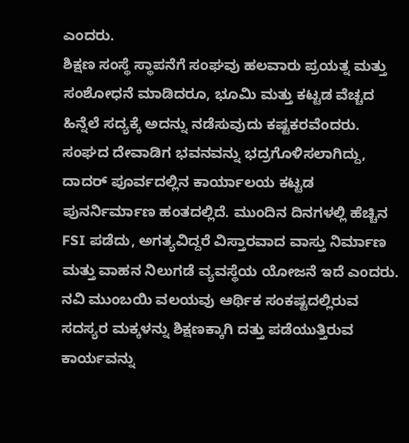ಎಂದರು.
ಶಿಕ್ಷಣ ಸಂಸ್ಥೆ ಸ್ಥಾಪನೆಗೆ ಸಂಘವು ಹಲವಾರು ಪ್ರಯತ್ನ ಮತ್ತು ಸಂಶೋಧನೆ ಮಾಡಿದರೂ, ಭೂಮಿ ಮತ್ತು ಕಟ್ಟಡ ವೆಚ್ಚದ ಹಿನ್ನೆಲೆ ಸದ್ಯಕ್ಕೆ ಅದನ್ನು ನಡೆಸುವುದು ಕಷ್ಟಕರವೆಂದರು. ಸಂಘದ ದೇವಾಡಿಗ ಭವನವನ್ನು ಭದ್ರಗೊಳಿಸಲಾಗಿದ್ದು, ದಾದರ್ ಪೂರ್ವದಲ್ಲಿನ ಕಾರ್ಯಾಲಯ ಕಟ್ಟಡ ಪುನರ್ನಿರ್ಮಾಣ ಹಂತದಲ್ಲಿದೆ. ಮುಂದಿನ ದಿನಗಳಲ್ಲಿ ಹೆಚ್ಚಿನ FSI ಪಡೆದು, ಅಗತ್ಯವಿದ್ದರೆ ವಿಸ್ತಾರವಾದ ವಾಸ್ತು ನಿರ್ಮಾಣ ಮತ್ತು ವಾಹನ ನಿಲುಗಡೆ ವ್ಯವಸ್ಥೆಯ ಯೋಜನೆ ಇದೆ ಎಂದರು.
ನವಿ ಮುಂಬಯಿ ವಲಯವು ಆರ್ಥಿಕ ಸಂಕಷ್ಟದಲ್ಲಿರುವ ಸದಸ್ಯರ ಮಕ್ಕಳನ್ನು ಶಿಕ್ಷಣಕ್ಕಾಗಿ ದತ್ತು ಪಡೆಯುತ್ತಿರುವ ಕಾರ್ಯವನ್ನು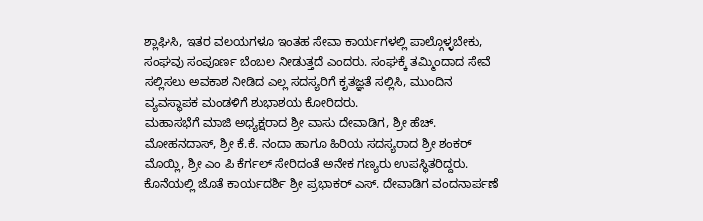ಶ್ಲಾಘಿಸಿ, ಇತರ ವಲಯಗಳೂ ಇಂತಹ ಸೇವಾ ಕಾರ್ಯಗಳಲ್ಲಿ ಪಾಲ್ಗೊಳ್ಳಬೇಕು, ಸಂಘವು ಸಂಪೂರ್ಣ ಬೆಂಬಲ ನೀಡುತ್ತದೆ ಎಂದರು. ಸಂಘಕ್ಕೆ ತಮ್ಮಿಂದಾದ ಸೇವೆ ಸಲ್ಲಿಸಲು ಅವಕಾಶ ನೀಡಿದ ಎಲ್ಲ ಸದಸ್ಯರಿಗೆ ಕೃತಜ್ಞತೆ ಸಲ್ಲಿಸಿ, ಮುಂದಿನ ವ್ಯವಸ್ಥಾಪಕ ಮಂಡಳಿಗೆ ಶುಭಾಶಯ ಕೋರಿದರು.
ಮಹಾಸಭೆಗೆ ಮಾಜಿ ಅಧ್ಯಕ್ಷರಾದ ಶ್ರೀ ವಾಸು ದೇವಾಡಿಗ, ಶ್ರೀ ಹೆಚ್. ಮೋಹನದಾಸ್, ಶ್ರೀ ಕೆ.ಕೆ. ನಂದಾ ಹಾಗೂ ಹಿರಿಯ ಸದಸ್ಯರಾದ ಶ್ರೀ ಶಂಕರ್ ಮೊಯ್ಲಿ, ಶ್ರೀ ಎಂ ಪಿ ಕೆರ್ಗಲ್ ಸೇರಿದಂತೆ ಅನೇಕ ಗಣ್ಯರು ಉಪಸ್ಥಿತರಿದ್ದರು. ಕೊನೆಯಲ್ಲಿ ಜೊತೆ ಕಾರ್ಯದರ್ಶಿ ಶ್ರೀ ಪ್ರಭಾಕರ್ ಎಸ್. ದೇವಾಡಿಗ ವಂದನಾರ್ಪಣೆ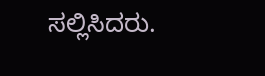ಸಲ್ಲಿಸಿದರು.